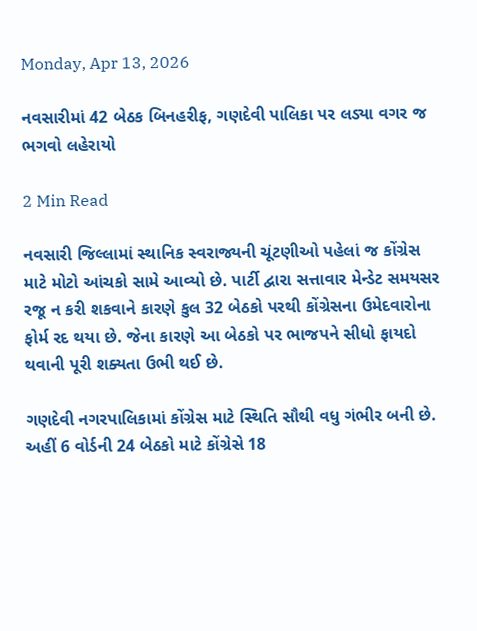Monday, Apr 13, 2026

નવસારીમાં 42 બેઠક બિનહરીફ, ગણદેવી પાલિકા પર લડ્યા વગર જ ભગવો લહેરાયો

2 Min Read

નવસારી જિલ્લામાં સ્થાનિક સ્વરાજ્યની ચૂંટણીઓ પહેલાં જ કોંગ્રેસ માટે મોટો આંચકો સામે આવ્યો છે. પાર્ટી દ્વારા સત્તાવાર મેન્ડેટ સમયસર રજૂ ન કરી શકવાને કારણે કુલ 32 બેઠકો પરથી કોંગ્રેસના ઉમેદવારોના ફોર્મ રદ થયા છે. જેના કારણે આ બેઠકો પર ભાજપને સીધો ફાયદો થવાની પૂરી શક્યતા ઉભી થઈ છે.

ગણદેવી નગરપાલિકામાં કોંગ્રેસ માટે સ્થિતિ સૌથી વધુ ગંભીર બની છે. અહીં 6 વોર્ડની 24 બેઠકો માટે કોંગ્રેસે 18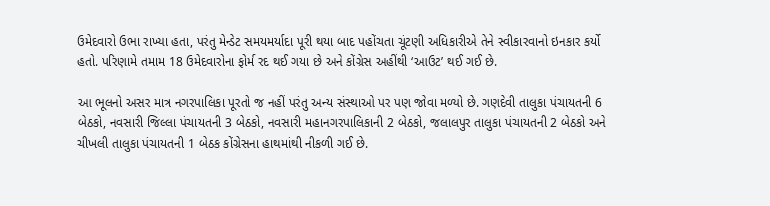ઉમેદવારો ઉભા રાખ્યા હતા, પરંતુ મેન્ડેટ સમયમર્યાદા પૂરી થયા બાદ પહોંચતા ચૂંટણી અધિકારીએ તેને સ્વીકારવાનો ઇનકાર કર્યો હતો. પરિણામે તમામ 18 ઉમેદવારોના ફોર્મ રદ થઈ ગયા છે અને કોંગ્રેસ અહીંથી ‘આઉટ’ થઈ ગઈ છે.

આ ભૂલનો અસર માત્ર નગરપાલિકા પૂરતો જ નહીં પરંતુ અન્ય સંસ્થાઓ પર પણ જોવા મળ્યો છે. ગણદેવી તાલુકા પંચાયતની 6 બેઠકો, નવસારી જિલ્લા પંચાયતની 3 બેઠકો, નવસારી મહાનગરપાલિકાની 2 બેઠકો, જલાલપુર તાલુકા પંચાયતની 2 બેઠકો અને ચીખલી તાલુકા પંચાયતની 1 બેઠક કોંગ્રેસના હાથમાંથી નીકળી ગઈ છે.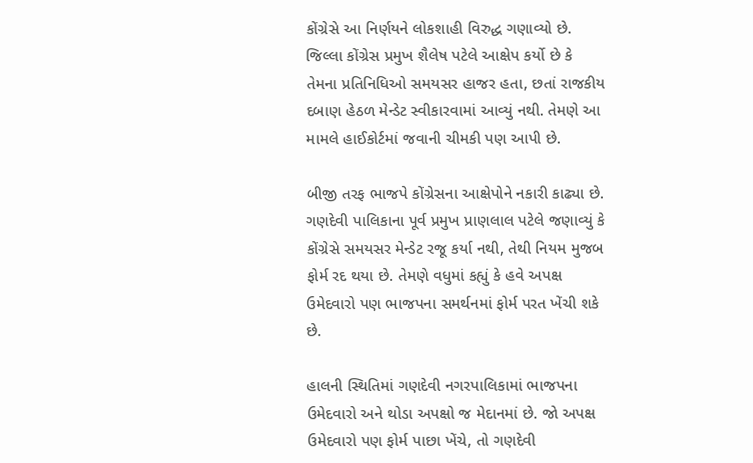કોંગ્રેસે આ નિર્ણયને લોકશાહી વિરુદ્ધ ગણાવ્યો છે. જિલ્લા કોંગ્રેસ પ્રમુખ શૈલેષ પટેલે આક્ષેપ કર્યો છે કે તેમના પ્રતિનિધિઓ સમયસર હાજર હતા, છતાં રાજકીય દબાણ હેઠળ મેન્ડેટ સ્વીકારવામાં આવ્યું નથી. તેમણે આ મામલે હાઈકોર્ટમાં જવાની ચીમકી પણ આપી છે.

બીજી તરફ ભાજપે કોંગ્રેસના આક્ષેપોને નકારી કાઢ્યા છે. ગણદેવી પાલિકાના પૂર્વ પ્રમુખ પ્રાણલાલ પટેલે જણાવ્યું કે કોંગ્રેસે સમયસર મેન્ડેટ રજૂ કર્યા નથી, તેથી નિયમ મુજબ ફોર્મ રદ થયા છે. તેમણે વધુમાં કહ્યું કે હવે અપક્ષ ઉમેદવારો પણ ભાજપના સમર્થનમાં ફોર્મ પરત ખેંચી શકે છે.

હાલની સ્થિતિમાં ગણદેવી નગરપાલિકામાં ભાજપના ઉમેદવારો અને થોડા અપક્ષો જ મેદાનમાં છે. જો અપક્ષ ઉમેદવારો પણ ફોર્મ પાછા ખેંચે, તો ગણદેવી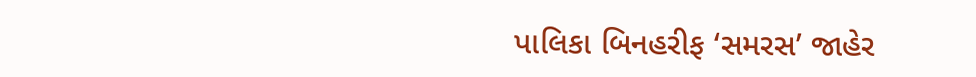પાલિકા બિનહરીફ ‘સમરસ’ જાહેર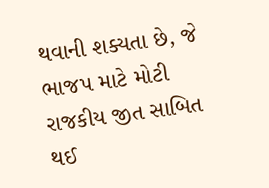થવાની શક્યતા છે, જે ભાજપ માટે મોટી રાજકીય જીત સાબિત થઈ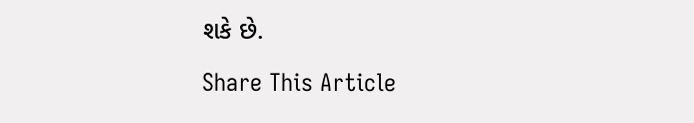શકે છે.

Share This Article